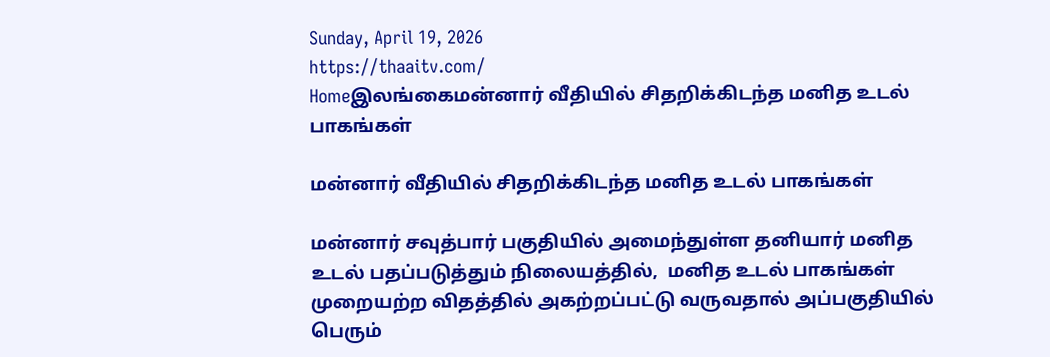Sunday, April 19, 2026
https://thaaitv.com/
Homeஇலங்கைமன்னார் வீதியில் சிதறிக்கிடந்த மனித உடல் பாகங்கள்

மன்னார் வீதியில் சிதறிக்கிடந்த மனித உடல் பாகங்கள்

மன்னார் சவுத்பார் பகுதியில் அமைந்துள்ள தனியார் மனித உடல் பதப்படுத்தும் நிலையத்தில்,  மனித உடல் பாகங்கள் முறையற்ற விதத்தில் அகற்றப்பட்டு வருவதால் அப்பகுதியில் பெரும்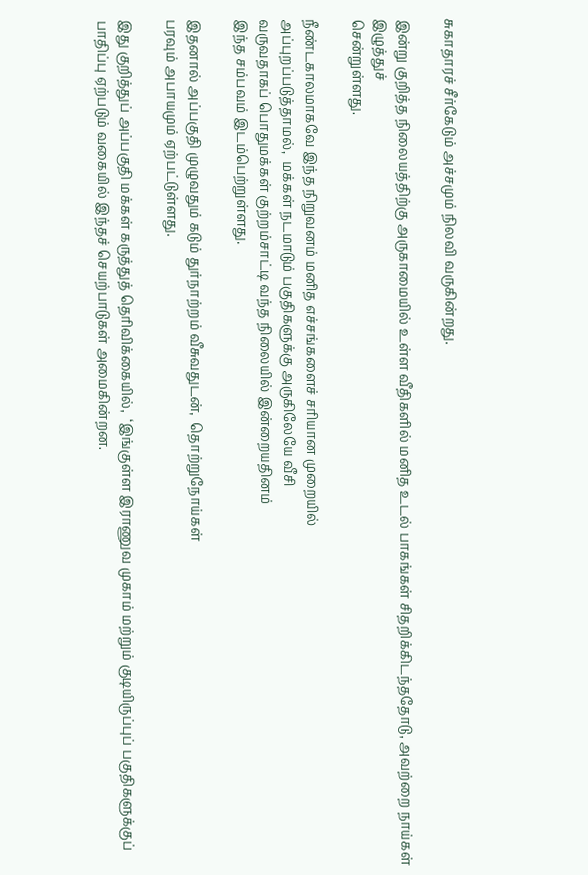சுகாதாரச் சீர்கேடும் அச்சமும் நிலவி வருகின்றது.

இன்று குறித்த நிலையத்திற்கு அருகாமையில் உள்ள வீதிகளில் மனித உடல் பாகங்கள் சிதறிக்கிடந்ததோடு, அவற்றை நாய்கள் இழுத்துச்
சென்றுள்ளது.

நீண்டகாலமாகவே இந்த நிறுவனம் மனித எச்சங்களைச் சரியான முறையில்
அப்புறப்படுத்தாமல்,  மக்கள் நடமாடும் பகுதிகளுக்கு அருகிலேயே வீசி
வருவதாகப் பொதுமக்கள் குற்றம்சாட்டி வந்த நிலையில் இன்றையதினம்
இந்த சம்பவம் இடம்பெற்றுள்ளது.

இதனால் அப்பகுதி முழுவதும் கடும் துர்நாற்றம் வீசுவதுடன்,  தொற்றுநோய்கள்
பரவும் அபாயமும் ஏற்பட்டுள்ளது.

இது குறித்துப் அப்பகுதி மக்கள் கருத்துத் தெரிவிக்கையில்,  ‘இங்குள்ள இராணுவ முகாம் மற்றும் குடியிருப்புப் பகுதிகளுக்குப் பாதிப்பு ஏற்படும் வகையில் இந்தச் செயற்பாடுகள் அமைகின்றன.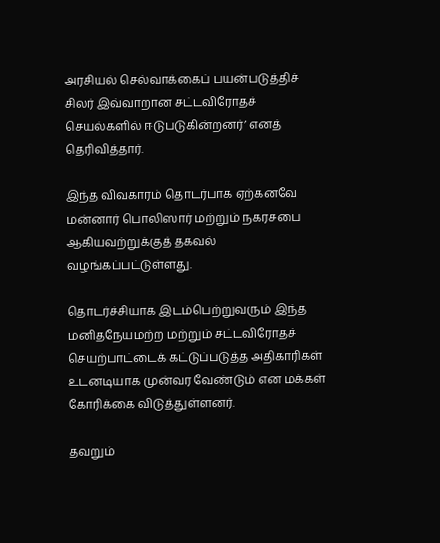அரசியல் செல்வாக்கைப் பயன்படுத்திச் சிலர் இவ்வாறான சட்டவிரோதச் செயல்களில் ஈடுபடுகின்றனர்’ எனத் தெரிவித்தார்.

இந்த விவகாரம் தொடர்பாக ஏற்கனவே மன்னார் பொலிஸார் மற்றும் நகரசபை ஆகியவற்றுக்குத் தகவல் வழங்கப்பட்டுள்ளது.

தொடர்ச்சியாக இடம்பெற்றுவரும் இந்த மனிதநேயமற்ற மற்றும் சட்டவிரோதச் செயற்பாட்டைக் கட்டுப்படுத்த அதிகாரிகள் உடனடியாக முன்வர வேண்டும் என மக்கள் கோரிக்கை விடுத்துள்ளனர்.

தவறும்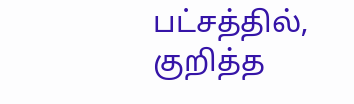பட்சத்தில்,  குறித்த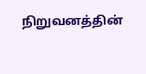நிறுவனத்தின்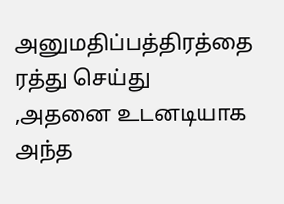அனுமதிப்பத்திரத்தை ரத்து செய்து
,அதனை உடனடியாக அந்த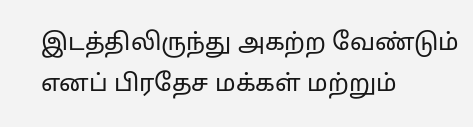இடத்திலிருந்து அகற்ற வேண்டும் எனப் பிரதேச மக்கள் மற்றும்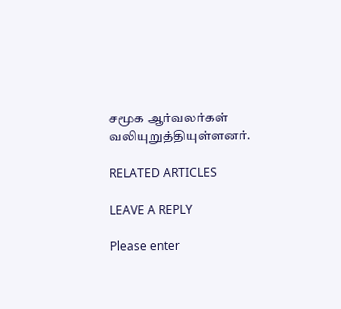சமூக ஆர்வலர்கள் வலியுறுத்தியுள்ளனர்.

RELATED ARTICLES

LEAVE A REPLY

Please enter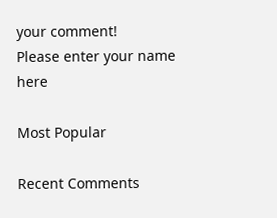your comment!
Please enter your name here

Most Popular

Recent Comments